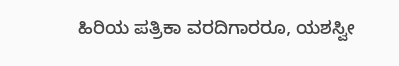ಹಿರಿಯ ಪತ್ರಿಕಾ ವರದಿಗಾರರೂ, ಯಶಸ್ವೀ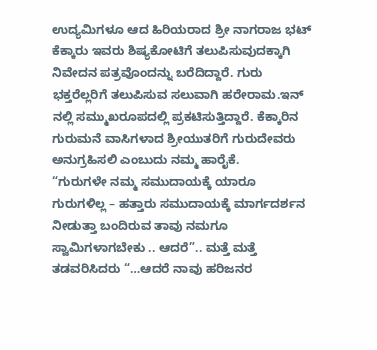ಉದ್ಯಮಿಗಳೂ ಆದ ಹಿರಿಯರಾದ ಶ್ರೀ ನಾಗರಾಜ ಭಟ್ ಕೆಕ್ಕಾರು ಇವರು ಶಿಷ್ಯಕೋಟಿಗೆ ತಲುಪಿಸುವುದಕ್ಕಾಗಿ ನಿವೇದನ ಪತ್ರವೊಂದನ್ನು ಬರೆದಿದ್ದಾರೆ. ಗುರು ಭಕ್ತರೆಲ್ಲರಿಗೆ ತಲುಪಿಸುವ ಸಲುವಾಗಿ ಹರೇರಾಮ.ಇನ್ ನಲ್ಲಿ ಸಮ್ಮುಖರೂಪದಲ್ಲಿ ಪ್ರಕಟಿಸುತ್ತಿದ್ದಾರೆ. ಕೆಕ್ಕಾರಿನ ಗುರುಮನೆ ವಾಸಿಗಳಾದ ಶ್ರೀಯುತರಿಗೆ ಗುರುದೇವರು ಅನುಗ್ರಹಿಸಲಿ ಎಂಬುದು ನಮ್ಮ ಹಾರೈಕೆ.
“ಗುರುಗಳೇ ನಮ್ಮ ಸಮುದಾಯಕ್ಕೆ ಯಾರೂ ಗುರುಗಳಿಲ್ಲ – ಹತ್ತಾರು ಸಮುದಾಯಕ್ಕೆ ಮಾರ್ಗದರ್ಶನ ನೀಡುತ್ತಾ ಬಂದಿರುವ ತಾವು ನಮಗೂ ಸ್ವಾಮಿಗಳಾಗಬೇಕು .. ಆದರೆ”.. ಮತ್ತೆ ಮತ್ತೆ ತಡವರಿಸಿದರು “…ಆದರೆ ನಾವು ಹರಿಜನರ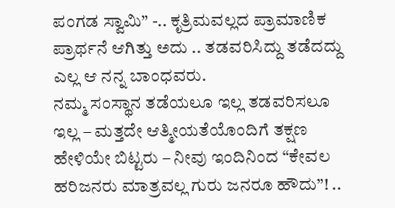ಪಂಗಡ ಸ್ವಾಮಿ” -.. ಕೃತ್ರಿಮವಲ್ಲದ ಪ್ರಾಮಾಣಿಕ ಪ್ರಾರ್ಥನೆ ಆಗಿತ್ತು ಅದು .. ತಡವರಿಸಿದ್ದು ತಡೆದದ್ದು ಎಲ್ಲ ಆ ನನ್ನ ಬಾಂಧವರು.
ನಮ್ಮ ಸಂಸ್ಥಾನ ತಡೆಯಲೂ ಇಲ್ಲ ತಡವರಿಸಲೂ ಇಲ್ಲ – ಮತ್ತದೇ ಆತ್ಮೀಯತೆಯೊಂದಿಗೆ ತಕ್ಷಣ ಹೇಳಿಯೇ ಬಿಟ್ಟರು – ನೀವು ಇಂದಿನಿಂದ “ಕೇವಲ ಹರಿಜನರು ಮಾತ್ರವಲ್ಲ ಗುರು ಜನರೂ ಹೌದು”! ..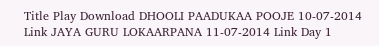Title Play Download DHOOLI PAADUKAA POOJE 10-07-2014 Link JAYA GURU LOKAARPANA 11-07-2014 Link Day 1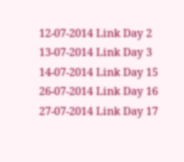12-07-2014 Link Day 2 13-07-2014 Link Day 3 14-07-2014 Link Day 15 26-07-2014 Link Day 16 27-07-2014 Link Day 17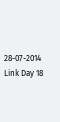28-07-2014 Link Day 18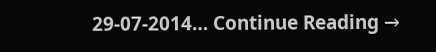29-07-2014… Continue Reading →